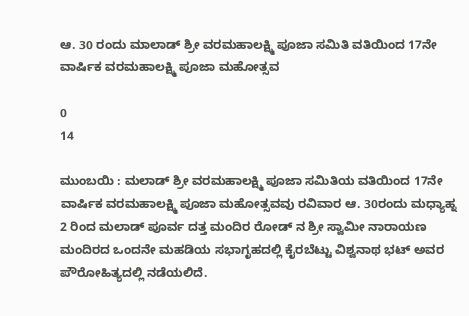ಆ. 30 ರಂದು ಮಾಲಾಡ್ ಶ್ರೀ ವರಮಹಾಲಕ್ಷ್ಮಿ ಪೂಜಾ ಸಮಿತಿ ವತಿಯಿಂದ 17ನೇ ವಾರ್ಷಿಕ ವರಮಹಾಲಕ್ಷ್ಮಿ ಪೂಜಾ ಮಹೋತ್ಸವ

0
14

ಮುಂಬಯಿ : ಮಲಾಡ್ ಶ್ರೀ ವರಮಹಾಲಕ್ಷ್ಮಿ ಪೂಜಾ ಸಮಿತಿಯ ವತಿಯಿಂದ 17ನೇ ವಾರ್ಷಿಕ ವರಮಹಾಲಕ್ಷ್ಮಿ ಪೂಜಾ ಮಹೋತ್ಸವವು ರವಿವಾರ ಆ. 30ರಂದು ಮಧ್ಯಾಹ್ನ 2 ರಿಂದ ಮಲಾಡ್ ಪೂರ್ವ ದತ್ತ ಮಂದಿರ ರೋಡ್ ನ ಶ್ರೀ ಸ್ವಾಮೀ ನಾರಾಯಣ ಮಂದಿರದ ಒಂದನೇ ಮಹಡಿಯ ಸಭಾಗೃಹದಲ್ಲಿ ಕೈರಬೆಟ್ಟು ವಿಶ್ವನಾಥ ಭಟ್ ಅವರ ಪೌರೋಹಿತ್ಯದಲ್ಲಿ ನಡೆಯಲಿದೆ.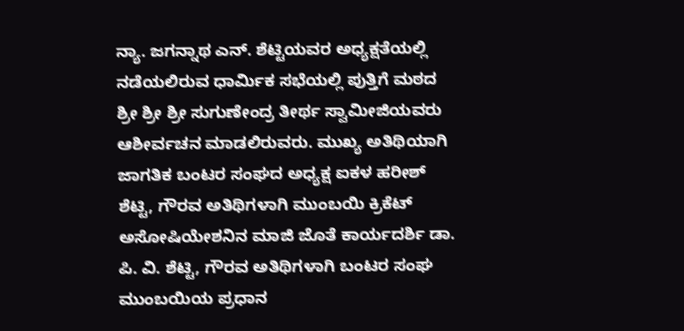ನ್ಯಾ. ಜಗನ್ನಾಥ ಎನ್. ಶೆಟ್ಟಿಯವರ ಅಧ್ಯಕ್ಷತೆಯಲ್ಲಿ ನಡೆಯಲಿರುವ ಧಾರ್ಮಿಕ ಸಭೆಯಲ್ಲಿ ಪುತ್ತಿಗೆ ಮಠದ ಶ್ರೀ ಶ್ರೀ ಶ್ರೀ ಸುಗುಣೇಂದ್ರ ತೀರ್ಥ ಸ್ವಾಮೀಜಿಯವರು ಆಶೀರ್ವಚನ ಮಾಡಲಿರುವರು. ಮುಖ್ಯ ಅತಿಥಿಯಾಗಿ ಜಾಗತಿಕ ಬಂಟರ ಸಂಘದ ಅಧ್ಯಕ್ಷ ಐಕಳ ಹರೀಶ್ ಶೆಟ್ಟಿ, ಗೌರವ ಅತಿಥಿಗಳಾಗಿ ಮುಂಬಯಿ ಕ್ರಿಕೆಟ್ ಅಸೋಷಿಯೇಶನಿನ ಮಾಜಿ ಜೊತೆ ಕಾರ್ಯದರ್ಶಿ ಡಾ. ಪಿ. ವಿ. ಶೆಟ್ಟಿ, ಗೌರವ ಅತಿಥಿಗಳಾಗಿ ಬಂಟರ ಸಂಘ ಮುಂಬಯಿಯ ಪ್ರಧಾನ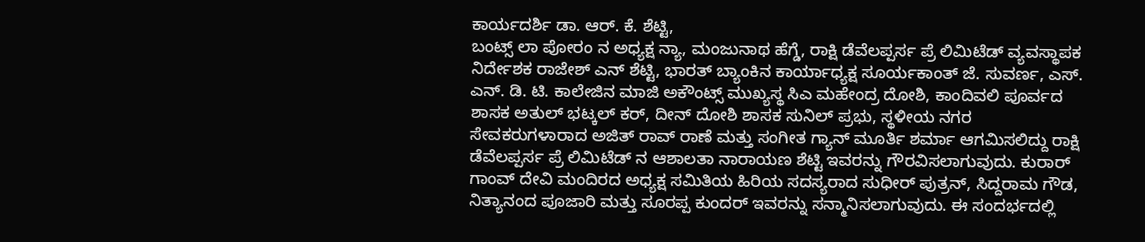ಕಾರ್ಯದರ್ಶಿ ಡಾ. ಆರ್. ಕೆ. ಶೆಟ್ಟಿ,
ಬಂಟ್ಸ್ ಲಾ ಪೋರಂ ನ ಅಧ್ಯಕ್ಷ ನ್ಯಾ, ಮಂಜುನಾಥ ಹೆಗ್ಡೆ, ರಾಕ್ಷಿ ಡೆವೆಲಪ್ಪರ್ಸ ಪ್ರೆ ಲಿಮಿಟೆಡ್ ವ್ಯವಸ್ಥಾಪಕ ನಿರ್ದೇಶಕ ರಾಜೇಶ್ ಎನ್ ಶೆಟ್ಟಿ, ಭಾರತ್ ಬ್ಯಾಂಕಿನ ಕಾರ್ಯಾಧ್ಯಕ್ಷ ಸೂರ್ಯಕಾಂತ್ ಜೆ. ಸುವರ್ಣ, ಎಸ್. ಎನ್. ಡಿ. ಟಿ. ಕಾಲೇಜಿನ ಮಾಜಿ ಅಕೌಂಟ್ಸ್ ಮುಖ್ಯಸ್ಥ ಸಿಎ ಮಹೇಂದ್ರ ದೋಶಿ, ಕಾಂದಿವಲಿ ಪೂರ್ವದ ಶಾಸಕ ಅತುಲ್ ಭಟ್ಕಲ್ ಕರ್, ದೀನ್ ದೋಶಿ ಶಾಸಕ ಸುನಿಲ್ ಪ್ರಭು, ಸ್ಥಳೀಯ ನಗರ ಸೇವಕರುಗಳಾರಾದ ಅಜಿತ್ ರಾವ್ ರಾಣೆ ಮತ್ತು ಸಂಗೀತ ಗ್ಯಾನ್ ಮೂರ್ತಿ ಶರ್ಮಾ ಆಗಮಿಸಲಿದ್ದು ರಾಕ್ಷಿ ಡೆವೆಲಪ್ಪರ್ಸ ಪ್ರೆ ಲಿಮಿಟೆಡ್ ನ ಆಶಾಲತಾ ನಾರಾಯಣ ಶೆಟ್ಟಿ ಇವರನ್ನು ಗೌರವಿಸಲಾಗುವುದು. ಕುರಾರ್ ಗಾಂವ್ ದೇವಿ ಮಂದಿರದ ಅಧ್ಯಕ್ಷ ಸಮಿತಿಯ ಹಿರಿಯ ಸದಸ್ಯರಾದ ಸುಧೀರ್ ಪುತ್ರನ್, ಸಿದ್ದರಾಮ ಗೌಡ, ನಿತ್ಯಾನಂದ ಪೂಜಾರಿ ಮತ್ತು ಸೂರಪ್ಪ ಕುಂದರ್ ಇವರನ್ನು ಸನ್ಮಾನಿಸಲಾಗುವುದು. ಈ ಸಂದರ್ಭದಲ್ಲಿ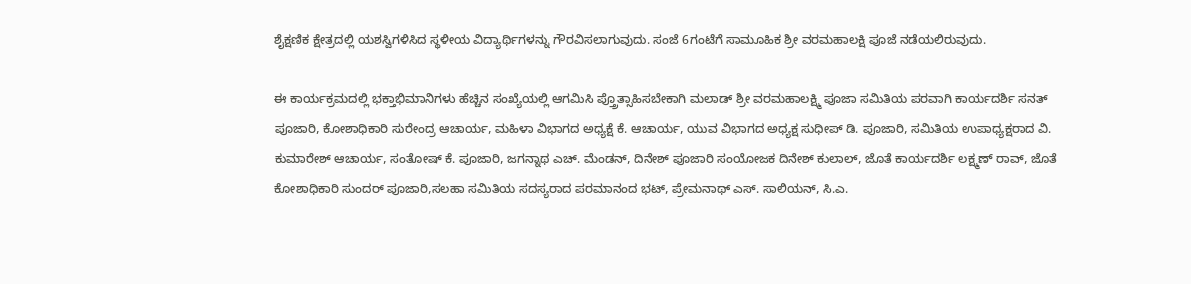ಶೈಕ್ಷಣಿಕ ಕ್ಷೇತ್ರದಲ್ಲಿ ಯಶಸ್ವಿಗಳಿಸಿದ ಸ್ಥಳೀಯ ವಿದ್ಯಾರ್ಥಿಗಳನ್ನು ಗೌರವಿಸಲಾಗುವುದು. ಸಂಜೆ 6ಗಂಟೆಗೆ ಸಾಮೂಹಿಕ ಶ್ರೀ ವರಮಹಾಲಕ್ಷಿ ಪೂಜೆ ನಡೆಯಲಿರುವುದು.

ಈ ಕಾರ್ಯಕ್ರಮದಲ್ಲಿ ಭಕ್ತಾಭಿಮಾನಿಗಳು ಹೆಚ್ಚಿನ ಸಂಖ್ಯೆಯಲ್ಲಿ ಆಗಮಿಸಿ ಪ್ತ್ರೊತ್ಸಾಹಿಸಬೇಕಾಗಿ ಮಲಾಡ್ ಶ್ರೀ ವರಮಹಾಲಕ್ಷ್ಮಿ ಪೂಜಾ ಸಮಿತಿಯ ಪರವಾಗಿ ಕಾರ್ಯದರ್ಶಿ ಸನತ್ ಪೂಜಾರಿ, ಕೋಶಾಧಿಕಾರಿ ಸುರೇಂದ್ರ ಆಚಾರ್ಯ, ಮಹಿಳಾ ವಿಭಾಗದ ಅಧ್ಯಕ್ಷೆ ಕೆ. ಆಚಾರ್ಯ, ಯುವ ವಿಭಾಗದ ಅಧ್ಯಕ್ಷ ಸುಧೀಪ್ ಡಿ. ಪೂಜಾರಿ, ಸಮಿತಿಯ ಉಪಾಧ್ಯಕ್ಷರಾದ ವಿ. ಕುಮಾರೇಶ್ ಆಚಾರ್ಯ, ಸಂತೋಷ್ ಕೆ. ಪೂಜಾರಿ, ಜಗನ್ನಾಥ ಎಚ್. ಮೆಂಡನ್, ದಿನೇಶ್ ಪೂಜಾರಿ ಸಂಯೋಜಕ ದಿನೇಶ್ ಕುಲಾಲ್, ಜೊತೆ ಕಾರ್ಯದರ್ಶಿ ಲಕ್ಷ್ಮಣ್ ರಾವ್, ಜೊತೆ ಕೋಶಾಧಿಕಾರಿ ಸುಂದರ್ ಪೂಜಾರಿ,ಸಲಹಾ ಸಮಿತಿಯ ಸದಸ್ಯರಾದ ಪರಮಾನಂದ ಭಟ್, ಪ್ರೇಮನಾಥ್ ಎಸ್. ಸಾಲಿಯನ್, ಸಿ.ಎ.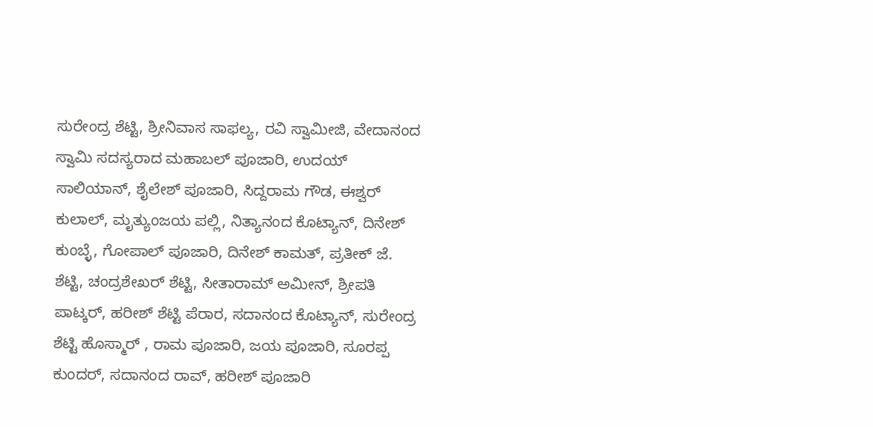ಸುರೇಂದ್ರ ಶೆಟ್ಟಿ, ಶ್ರೀನಿವಾಸ ಸಾಫಲ್ಯ, ರವಿ ಸ್ವಾಮೀಜಿ, ವೇದಾನಂದ ಸ್ವಾಮಿ ಸದಸ್ಯರಾದ ಮಹಾಬಲ್ ಪೂಜಾರಿ, ಉದಯ್ ಸಾಲಿಯಾನ್, ಶೈಲೇಶ್ ಪೂಜಾರಿ, ಸಿದ್ದರಾಮ ಗೌಡ, ಈಶ್ವರ್ ಕುಲಾಲ್, ಮೃತ್ಯುಂಜಯ ಪಲ್ಲಿ, ನಿತ್ಯಾನಂದ ಕೊಟ್ಯಾನ್, ದಿನೇಶ್ ಕುಂಬ್ಳೆ, ಗೋಪಾಲ್ ಪೂಜಾರಿ, ದಿನೇಶ್ ಕಾಮತ್, ಪ್ರತೀಕ್ ಜೆ. ಶೆಟ್ಟಿ, ಚಂದ್ರಶೇಖರ್ ಶೆಟ್ಟಿ, ಸೀತಾರಾಮ್ ಅಮೀನ್, ಶ್ರೀಪತಿ ಪಾಟ್ಕರ್, ಹರೀಶ್ ಶೆಟ್ಟಿ ಪೆರಾರ, ಸದಾನಂದ ಕೊಟ್ಯಾನ್, ಸುರೇಂದ್ರ ಶೆಟ್ಟಿ ಹೊಸ್ಮಾರ್ , ರಾಮ ಪೂಜಾರಿ, ಜಯ ಪೂಜಾರಿ, ಸೂರಪ್ಪ ಕುಂದರ್, ಸದಾನಂದ ರಾವ್, ಹರೀಶ್ ಪೂಜಾರಿ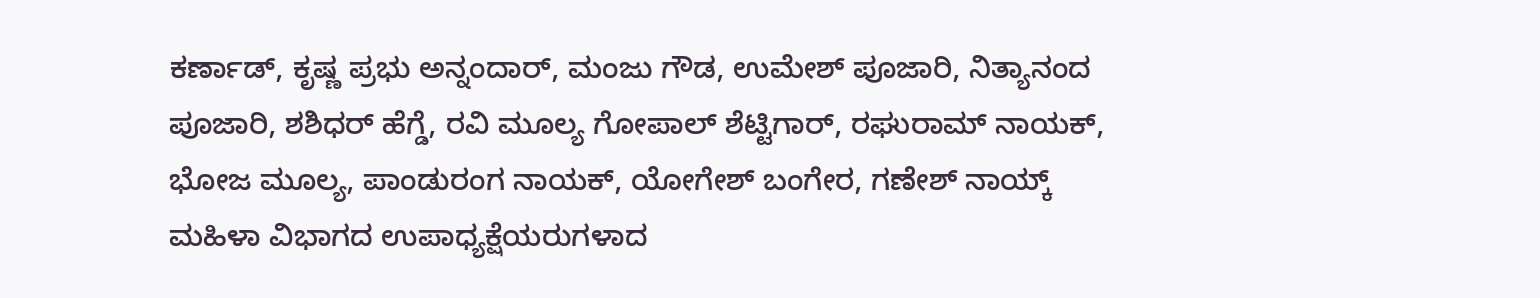ಕರ್ಣಾಡ್, ಕೃಷ್ಣ ಪ್ರಭು ಅನ್ನಂದಾರ್, ಮಂಜು ಗೌಡ, ಉಮೇಶ್ ಪೂಜಾರಿ, ನಿತ್ಯಾನಂದ ಪೂಜಾರಿ, ಶಶಿಧರ್ ಹೆಗ್ಡೆ, ರವಿ ಮೂಲ್ಯ ಗೋಪಾಲ್ ಶೆಟ್ಟಿಗಾರ್, ರಘುರಾಮ್ ನಾಯಕ್, ಭೋಜ ಮೂಲ್ಯ, ಪಾಂಡುರಂಗ ನಾಯಕ್, ಯೋಗೇಶ್ ಬಂಗೇರ, ಗಣೇಶ್ ನಾಯ್ಕ್ ಮಹಿಳಾ ವಿಭಾಗದ ಉಪಾಧ್ಯಕ್ಷೆಯರುಗಳಾದ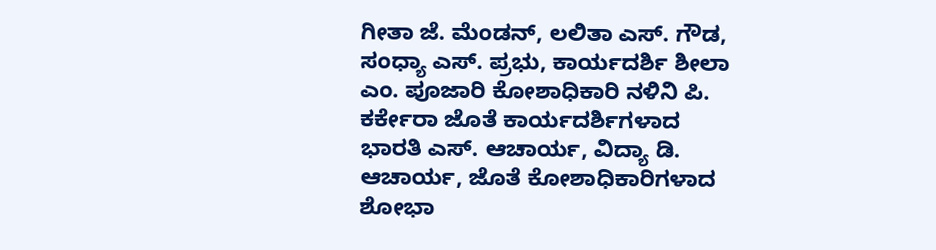ಗೀತಾ ಜೆ. ಮೆಂಡನ್, ಲಲಿತಾ ಎಸ್. ಗೌಡ, ಸಂಧ್ಯಾ ಎಸ್. ಪ್ರಭು, ಕಾರ್ಯದರ್ಶಿ ಶೀಲಾ ಎಂ. ಪೂಜಾರಿ ಕೋಶಾಧಿಕಾರಿ ನಳಿನಿ ಪಿ. ಕರ್ಕೇರಾ ಜೊತೆ ಕಾರ್ಯದರ್ಶಿಗಳಾದ ಭಾರತಿ ಎಸ್. ಆಚಾರ್ಯ, ವಿದ್ಯಾ ಡಿ. ಆಚಾರ್ಯ, ಜೊತೆ ಕೋಶಾಧಿಕಾರಿಗಳಾದ ಶೋಭಾ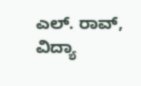ಎಲ್. ರಾವ್, ವಿದ್ಯಾ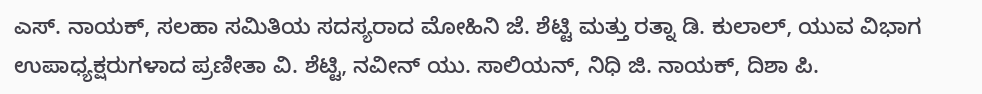ಎಸ್. ನಾಯಕ್, ಸಲಹಾ ಸಮಿತಿಯ ಸದಸ್ಯರಾದ ಮೋಹಿನಿ ಜೆ. ಶೆಟ್ಟಿ ಮತ್ತು ರತ್ನಾ ಡಿ. ಕುಲಾಲ್, ಯುವ ವಿಭಾಗ ಉಪಾಧ್ಯಕ್ಷರುಗಳಾದ ಪ್ರಣೀತಾ ವಿ. ಶೆಟ್ಟಿ, ನವೀನ್ ಯು. ಸಾಲಿಯನ್, ನಿಧಿ ಜಿ. ನಾಯಕ್, ದಿಶಾ ಪಿ.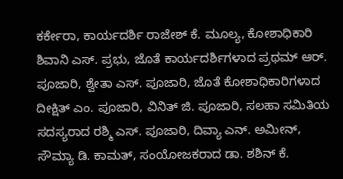ಕರ್ಕೇರಾ, ಕಾರ್ಯದರ್ಶಿ ರಾಜೇಶ್ ಕೆ. ಮೂಲ್ಯ, ಕೋಶಾಧಿಕಾರಿ ಶಿವಾನಿ ಎಸ್. ಪ್ರಭು, ಜೊತೆ ಕಾರ್ಯದರ್ಶಿಗಳಾದ ಪ್ರಥಮ್ ಆರ್. ಪೂಜಾರಿ, ಶ್ವೇತಾ ಎಸ್. ಪೂಜಾರಿ, ಜೊತೆ ಕೋಶಾಧಿಕಾರಿಗಳಾದ ದೀಕ್ಷಿತ್ ಎಂ. ಪೂಜಾರಿ, ವಿನಿತ್ ಜಿ. ಪೂಜಾರಿ, ಸಲಹಾ ಸಮಿತಿಯ ಸದಸ್ಯರಾದ ರಶ್ಮಿ ಎಸ್. ಪೂಜಾರಿ, ದಿವ್ಯಾ ಎನ್. ಅಮೀನ್, ಸೌಮ್ಯಾ ಡಿ. ಕಾಮತ್, ಸಂಯೋಜಕರಾದ ಡಾ. ಶಶಿನ್ ಕೆ.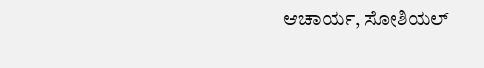ಆಚಾರ್ಯ, ಸೋಶಿಯಲ್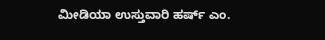ಮೀಡಿಯಾ ಉಸ್ತುವಾರಿ ಹರ್ಷ್ ಎಂ.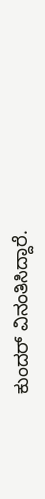ಕುಂದರ್ ವಿನಂತಿಸಿದ್ದಾರೆ.